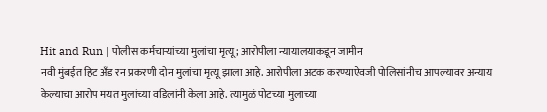Hit and Run | पोलीस कर्मचाऱ्यांच्या मुलांचा मृत्यू; आरोपीला न्यायालयाकडून जामीन
नवी मुंबईत हिट अँड रन प्रकरणी दोन मुलांचा मृत्यू झाला आहे. आरोपीला अटक करण्याऐवजी पोलिसांनीच आपल्यावर अन्याय केल्याचा आरोप मयत मुलांच्या वडिलांनी केला आहे. त्यामुळं पोटच्या मुलाच्या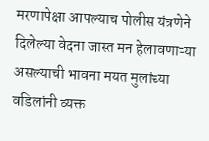मरणापेक्षा आपल्याच पोलीस यंत्रणेने दिलेल्या वेदना जास्त मन हेलावणाऱ्या असल्याची भावना मयत मुलांच्या वडिलांनी व्यक्त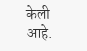केली आहे.